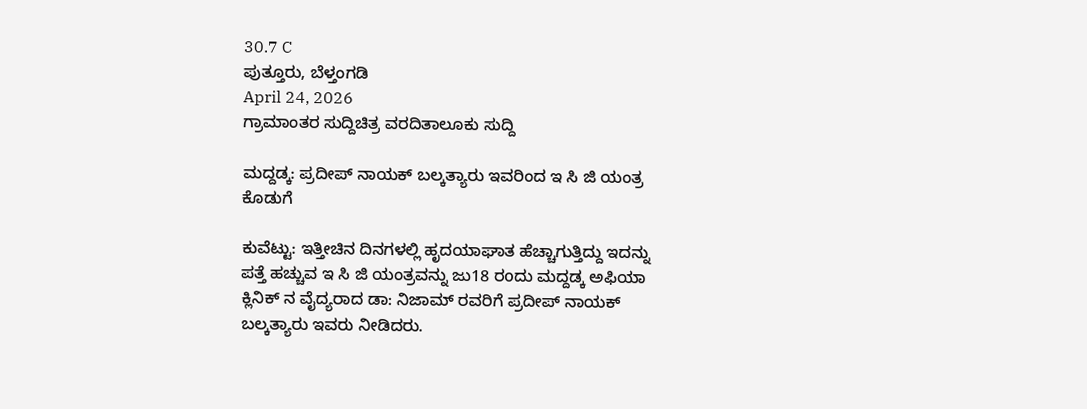30.7 C
ಪುತ್ತೂರು, ಬೆಳ್ತಂಗಡಿ
April 24, 2026
ಗ್ರಾಮಾಂತರ ಸುದ್ದಿಚಿತ್ರ ವರದಿತಾಲೂಕು ಸುದ್ದಿ

ಮದ್ದಡ್ಕ: ಪ್ರದೀಪ್ ನಾಯಕ್ ಬಲ್ಕತ್ಯಾರು ಇವರಿಂದ ಇ ಸಿ ಜಿ ಯಂತ್ರ ಕೊಡುಗೆ

ಕುವೆಟ್ಟು: ಇತ್ತೀಚಿನ ದಿನಗಳಲ್ಲಿ ಹೃದಯಾಘಾತ ಹೆಚ್ಚಾಗುತ್ತಿದ್ದು ಇದನ್ನು ಪತ್ತೆ ಹಚ್ಚುವ ಇ ಸಿ ಜಿ ಯಂತ್ರವನ್ನು ಜು18 ರoದು ಮದ್ದಡ್ಕ ಅಫಿಯಾ ಕ್ಲಿನಿಕ್ ನ ವೈದ್ಯರಾದ ಡಾ: ನಿಜಾಮ್ ರವರಿಗೆ ಪ್ರದೀಪ್ ನಾಯಕ್ ಬಲ್ಕತ್ಯಾರು ಇವರು ನೀಡಿದರು.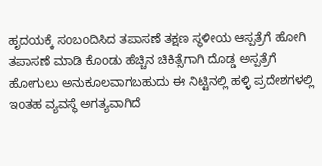ಹೃದಯಕ್ಕೆ ಸoಬoದಿಸಿದ ತಪಾಸಣೆ ತಕ್ಷಣ ಸ್ಥಳೀಯ ಆಸ್ಪತ್ರೆಗೆ ಹೋಗಿ ತಪಾಸಣೆ ಮಾಡಿ ಕೊoಡು ಹೆಚ್ಚಿನ ಚಿಕಿತ್ಸೆಗಾಗಿ ದೊಡ್ಡ ಅಸ್ಪತ್ರೆಗೆ ಹೋಗುಲು ಅನುಕೂಲವಾಗಬಹುದು ಈ ನಿಟ್ಟಿನಲ್ಲಿ ಹಳ್ಳಿ ಪ್ರದೇಶಗಳಲ್ಲಿ ಇoತಹ ವ್ಯವಸ್ಥೆ ಅಗತ್ಯವಾಗಿದೆ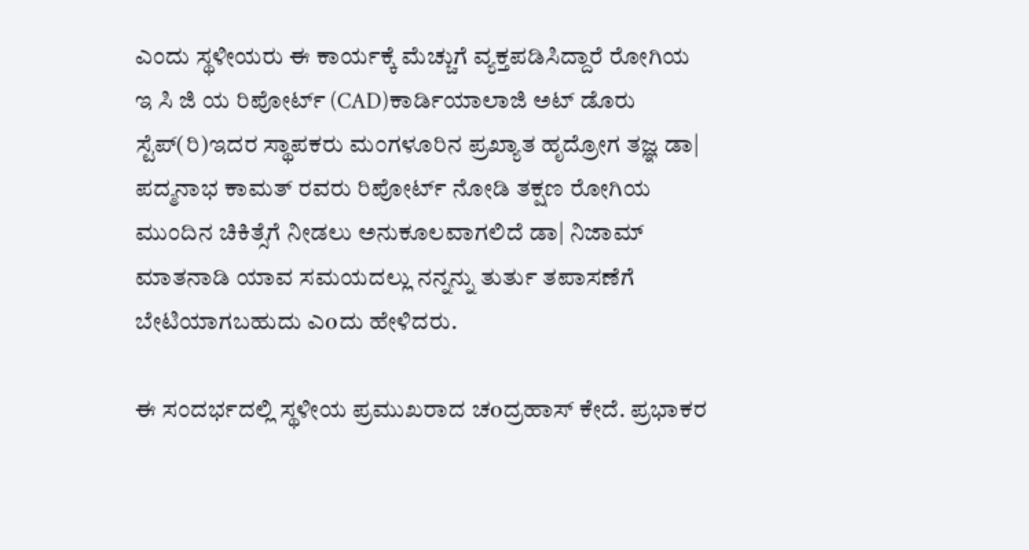ಎಂದು ಸ್ಥಳೀಯರು ಈ ಕಾರ್ಯಕ್ಕೆ ಮೆಚ್ಚುಗೆ ವ್ಯಕ್ತಪಡಿಸಿದ್ದಾರೆ ರೋಗಿಯ ಇ ಸಿ ಜಿ ಯ ರಿಪೋರ್ಟ್ (CAD)ಕಾರ್ಡಿಯಾಲಾಜಿ ಅಟ್ ಡೊರು ಸ್ಟೆಪ್(ರಿ)ಇದರ ಸ್ಥಾಪಕರು ಮಂಗಳೂರಿನ ಪ್ರಖ್ಯಾತ ಹೃದ್ರೋಗ ತಜ್ಞ ಡಾ| ಪದ್ಮನಾಭ ಕಾಮತ್ ರವರು ರಿಪೋರ್ಟ್ ನೋಡಿ ತಕ್ಷಣ ರೋಗಿಯ ಮುಂದಿನ ಚಿಕಿತ್ಸೆಗೆ ನೀಡಲು ಅನುಕೂಲವಾಗಲಿದೆ ಡಾ| ನಿಜಾಮ್ ಮಾತನಾಡಿ ಯಾವ ಸಮಯದಲ್ಲು ನನ್ನನ್ನು ತುರ್ತು ತಪಾಸಣೆಗೆ ಬೇಟಿಯಾಗಬಹುದು ಎoದು ಹೇಳಿದರು.

ಈ ಸಂದರ್ಭದಲ್ಲಿ ಸ್ಥಳೀಯ ಪ್ರಮುಖರಾದ ಚoದ್ರಹಾಸ್ ಕೇದೆ. ಪ್ರಭಾಕರ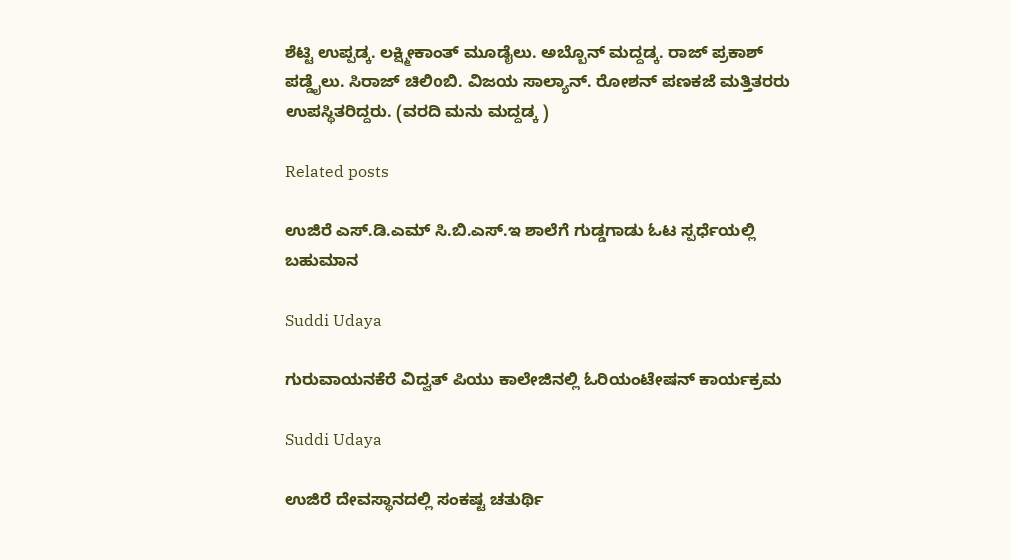ಶೆಟ್ಟಿ ಉಪ್ಪಡ್ಕ. ಲಕ್ಷ್ಮೀಕಾಂತ್ ಮೂಡೈಲು. ಅಬ್ಬೊನ್ ಮದ್ದಡ್ಕ. ರಾಜ್ ಪ್ರಕಾಶ್ ಪಡ್ಡೈಲು. ಸಿರಾಜ್ ಚಿಲಿoಬಿ. ವಿಜಯ ಸಾಲ್ಯಾನ್. ರೋಶನ್ ಪಣಕಜೆ ಮತ್ತಿತರರು ಉಪಸ್ಥಿತರಿದ್ದರು. (ವರದಿ ಮನು ಮದ್ದಡ್ಕ )

Related posts

ಉಜಿರೆ ಎಸ್.ಡಿ.ಎಮ್ ಸಿ.ಬಿ.ಎಸ್.ಇ ಶಾಲೆಗೆ ಗುಡ್ಡಗಾಡು ಓಟ ಸ್ಪರ್ಧೆಯಲ್ಲಿ ಬಹುಮಾನ

Suddi Udaya

ಗುರುವಾಯನಕೆರೆ ವಿದ್ವತ್ ಪಿಯು ಕಾಲೇಜಿನಲ್ಲಿ ಓರಿಯಂಟೇಷನ್ ಕಾರ್ಯಕ್ರಮ

Suddi Udaya

ಉಜಿರೆ ದೇವಸ್ಥಾನದಲ್ಲಿ ಸಂಕಷ್ಟ ಚತುರ್ಥಿ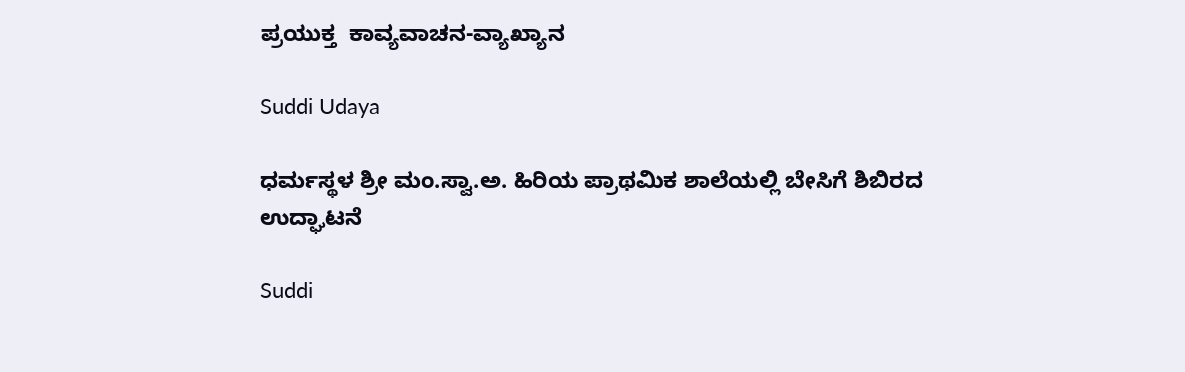ಪ್ರಯುಕ್ತ  ಕಾವ್ಯವಾಚನ-ವ್ಯಾಖ್ಯಾನ

Suddi Udaya

ಧರ್ಮಸ್ಥಳ ಶ್ರೀ ಮಂ.ಸ್ವಾ.ಅ. ಹಿರಿಯ ಪ್ರಾಥಮಿಕ ಶಾಲೆಯಲ್ಲಿ ಬೇಸಿಗೆ ಶಿಬಿರದ ಉದ್ಘಾಟನೆ

Suddi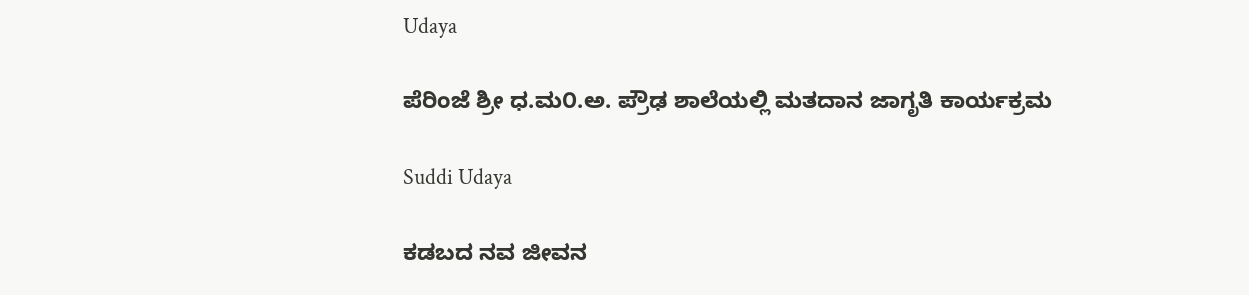Udaya

ಪೆರಿಂಜೆ ಶ್ರೀ ಧ.ಮ೦.ಅ. ಪ್ರೌಢ ಶಾಲೆಯಲ್ಲಿ ಮತದಾನ ಜಾಗೃತಿ ಕಾರ್ಯಕ್ರಮ

Suddi Udaya

ಕಡಬದ ನವ ಜೀವನ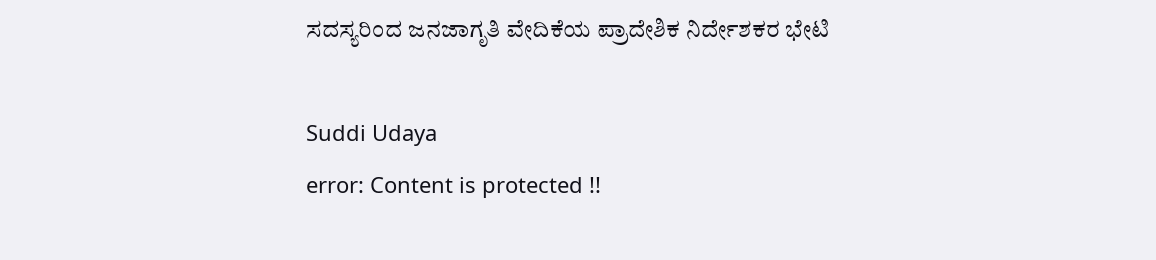ಸದಸ್ಯರಿಂದ ಜನಜಾಗೃತಿ ವೇದಿಕೆಯ ಪ್ರಾದೇಶಿಕ ನಿರ್ದೇಶಕರ ಭೇಟಿ

Suddi Udaya
error: Content is protected !!